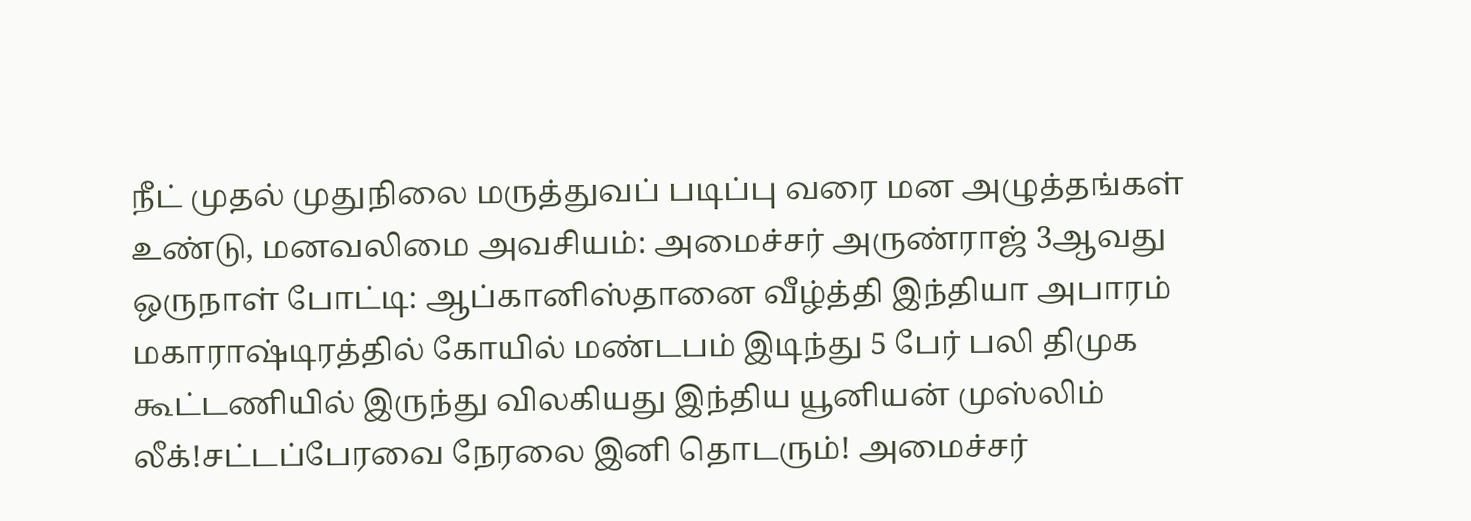நீட் முதல் முதுநிலை மருத்துவப் படிப்பு வரை மன அழுத்தங்கள் உண்டு, மனவலிமை அவசியம்: அமைச்சர் அருண்ராஜ் 3ஆவது ஒருநாள் போட்டி: ஆப்கானிஸ்தானை வீழ்த்தி இந்தியா அபாரம் மகாராஷ்டிரத்தில் கோயில் மண்டபம் இடிந்து 5 பேர் பலி திமுக கூட்டணியில் இருந்து விலகியது இந்திய யூனியன் முஸ்லிம் லீக்!சட்டப்பேரவை நேரலை இனி தொடரும்! அமைச்சர்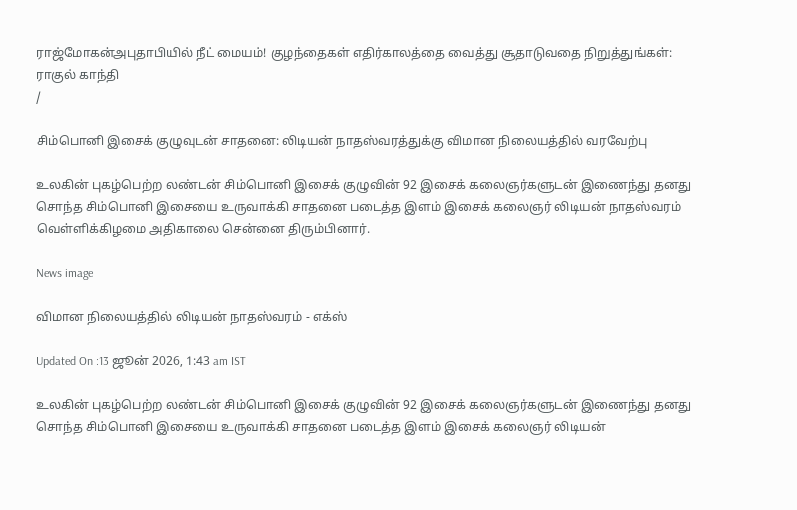ராஜ்மோகன்அபுதாபியில் நீட் மையம்! குழந்தைகள் எதிர்காலத்தை வைத்து சூதாடுவதை நிறுத்துங்கள்: ராகுல் காந்தி
/

சிம்பொனி இசைக் குழுவுடன் சாதனை: லிடியன் நாதஸ்வரத்துக்கு விமான நிலையத்தில் வரவேற்பு

உலகின் புகழ்பெற்ற லண்டன் சிம்பொனி இசைக் குழுவின் 92 இசைக் கலைஞர்களுடன் இணைந்து தனது சொந்த சிம்பொனி இசையை உருவாக்கி சாதனை படைத்த இளம் இசைக் கலைஞர் லிடியன் நாதஸ்வரம் வெள்ளிக்கிழமை அதிகாலை சென்னை திரும்பினார்.

News image

விமான நிலையத்தில் லிடியன் நாதஸ்வரம் - எக்ஸ்

Updated On :13 ஜூன் 2026, 1:43 am IST

உலகின் புகழ்பெற்ற லண்டன் சிம்பொனி இசைக் குழுவின் 92 இசைக் கலைஞர்களுடன் இணைந்து தனது சொந்த சிம்பொனி இசையை உருவாக்கி சாதனை படைத்த இளம் இசைக் கலைஞர் லிடியன்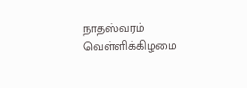நாதஸ்வரம் வெள்ளிக்கிழமை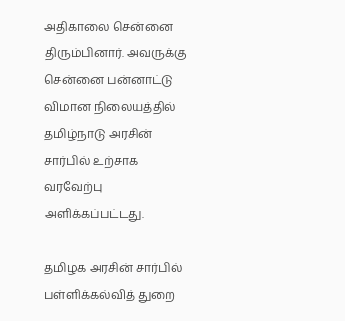அதிகாலை சென்னை திரும்பினார். அவருக்கு சென்னை பன்னாட்டு விமான நிலையத்தில் தமிழ்நாடு அரசின் சார்பில் உற்சாக வரவேற்பு அளிக்கப்பட்டது.

தமிழக அரசின் சார்பில் பள்ளிக்கல்வித் துறை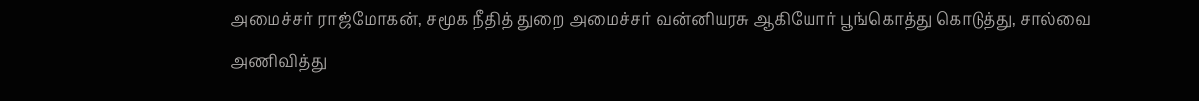அமைச்சர் ராஜ்மோகன், சமூக நீதித் துறை அமைச்சர் வன்னியரசு ஆகியோர் பூங்கொத்து கொடுத்து, சால்வை அணிவித்து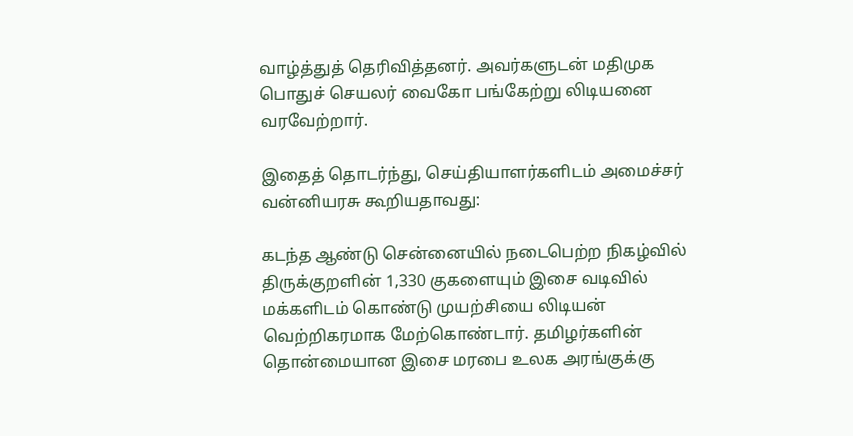வாழ்த்துத் தெரிவித்தனர். அவர்களுடன் மதிமுக பொதுச் செயலர் வைகோ பங்கேற்று லிடியனை வரவேற்றார்.

இதைத் தொடர்ந்து, செய்தியாளர்களிடம் அமைச்சர் வன்னியரசு கூறியதாவது:

கடந்த ஆண்டு சென்னையில் நடைபெற்ற நிகழ்வில் திருக்குறளின் 1,330 குகளையும் இசை வடிவில் மக்களிடம் கொண்டு முயற்சியை லிடியன் வெற்றிகரமாக மேற்கொண்டார். தமிழர்களின் தொன்மையான இசை மரபை உலக அரங்குக்கு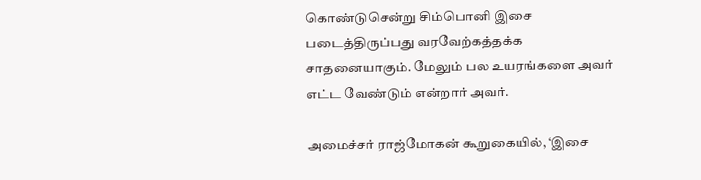கொண்டுசென்று சிம்பொனி இசை படைத்திருப்பது வரவேற்கத்தக்க சாதனையாகும். மேலும் பல உயரங்களை அவர் எட்ட வேண்டும் என்றார் அவர்.

அமைச்சர் ராஜ்மோகன் கூறுகையில், ‘இசை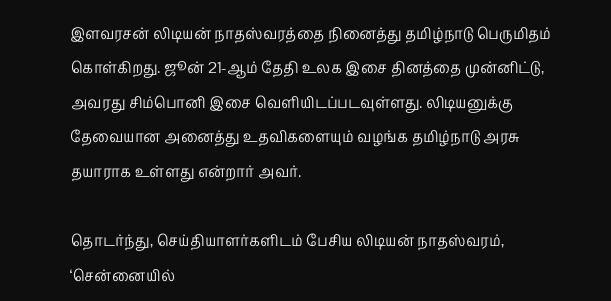இளவரசன் லிடியன் நாதஸ்வரத்தை நினைத்து தமிழ்நாடு பெருமிதம் கொள்கிறது. ஜூன் 21-ஆம் தேதி உலக இசை தினத்தை முன்னிட்டு, அவரது சிம்பொனி இசை வெளியிடப்படவுள்ளது. லிடியனுக்கு தேவையான அனைத்து உதவிகளையும் வழங்க தமிழ்நாடு அரசு தயாராக உள்ளது என்றார் அவர்.

தொடர்ந்து, செய்தியாளர்களிடம் பேசிய லிடியன் நாதஸ்வரம், ‘சென்னையில்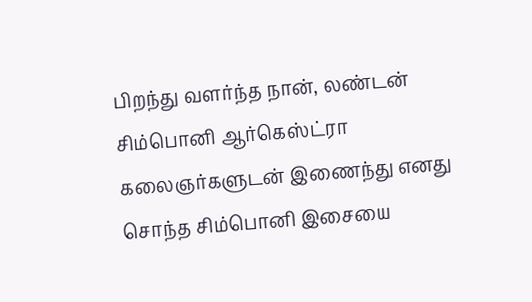பிறந்து வளர்ந்த நான், லண்டன் சிம்பொனி ஆர்கெஸ்ட்ரா கலைஞர்களுடன் இணைந்து எனது சொந்த சிம்பொனி இசையை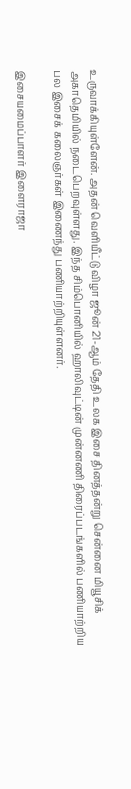உருவாக்கியுள்ளேன். அதன் வெளியீட்டு விழா ஜூன் 21-ஆம் தேதி உலக இசை தினத்தன்று சென்னை மியூசிக் அகாதெமியில் நடைபெறவுள்ளது. இந்த சிம்பொனியில் ஹாலிவுட்டின் முன்னணி திரைப்படங்களில் பணியாற்றிய பல இசைக் கலைஞர்கள் இணைந்து பணியாற்றியுள்ளனர்.

இசையமைப்பாளர் இளைராஜா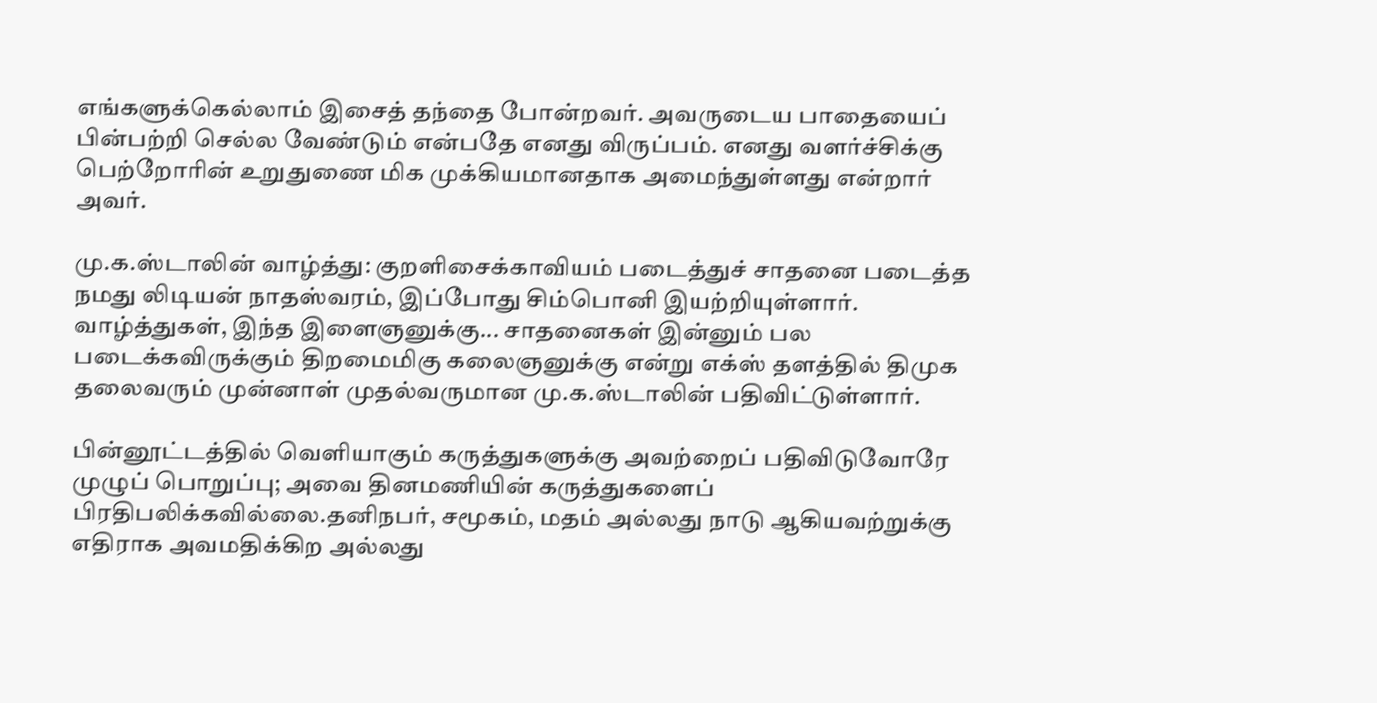எங்களுக்கெல்லாம் இசைத் தந்தை போன்றவர். அவருடைய பாதையைப் பின்பற்றி செல்ல வேண்டும் என்பதே எனது விருப்பம். எனது வளர்ச்சிக்கு பெற்றோரின் உறுதுணை மிக முக்கியமானதாக அமைந்துள்ளது என்றார் அவர்.

மு.க.ஸ்டாலின் வாழ்த்து: குறளிசைக்காவியம் படைத்துச் சாதனை படைத்த நமது லிடியன் நாதஸ்வரம், இப்போது சிம்பொனி இயற்றியுள்ளார். வாழ்த்துகள், இந்த இளைஞனுக்கு... சாதனைகள் இன்னும் பல படைக்கவிருக்கும் திறமைமிகு கலைஞனுக்கு என்று எக்ஸ் தளத்தில் திமுக தலைவரும் முன்னாள் முதல்வருமான மு.க.ஸ்டாலின் பதிவிட்டுள்ளார்.

பின்னூட்டத்தில் வெளியாகும் கருத்துகளுக்கு அவற்றைப் பதிவிடுவோரே முழுப் பொறுப்பு; அவை தினமணியின் கருத்துகளைப் பிரதிபலிக்கவில்லை.தனிநபர், சமூகம், மதம் அல்லது நாடு ஆகியவற்றுக்கு எதிராக அவமதிக்கிற அல்லது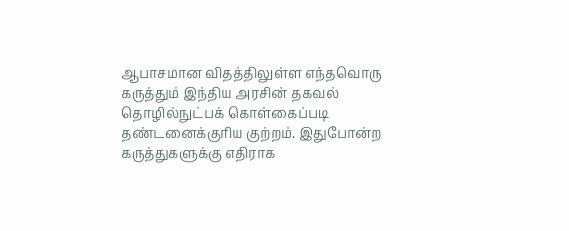ஆபாசமான விதத்திலுள்ள எந்தவொரு கருத்தும் இந்திய அரசின் தகவல் தொழில்நுட்பக் கொள்கைப்படி தண்டனைக்குரிய குற்றம். இதுபோன்ற கருத்துகளுக்கு எதிராக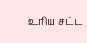உரிய சட்ட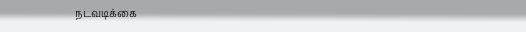நடவடிக்கை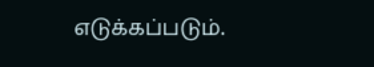எடுக்கப்படும்.